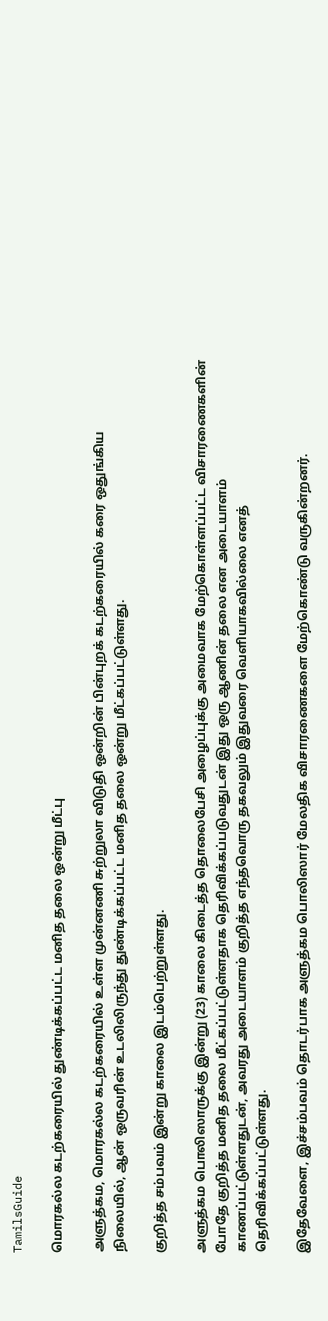TamilsGuide

மொரகல்ல கடற்கரையில் துண்டிக்கப்பட்ட மனித தலை ஒன்று மீட்பு

அளுத்கம, மொரகல்ல கடற்கரையில் உள்ள முன்னணி சுற்றுலா விடுதி ஒன்றின் பின்புறக் கடற்கரையில் கரை ஒதுங்கிய நிலையில், ஆன் ஒருவரின் உடலிலிருந்து துண்டிக்கப்பட்ட மனித தலை ஒன்று மீட்கப்பட்டுள்ளது.

குறித்த சம்பவம் இன்று காலை இடம்பெற்றுள்ளது.

அளுத்கம பொலிஸாருக்கு இன்று (23) காலை கிடைத்த தொலைபேசி அழைப்புக்கு அமைவாக மேற்கொள்ளப்பட்ட விசாரணைகளின் போதே குறித்த மனித தலை மீட்கப்பட்டுள்ளதாக தெரிவிக்கப்படுவதுடன் இது ஒரு ஆணின் தலை என அடையாளம் காணப்பட்டுள்ளதுடன், அவரது அடையாளம் குறித்த எந்தவொரு தகவலும் இதுவரை வெளியாகவில்லை எனத் தெரிவிக்கப்பட்டுள்ளது.

இதேவேளை, இச்சம்பவம் தொடர்பாக அளுத்கம பொலிஸார் மேலதிக விசாரணைகளை மேற்கொண்டு வருகின்றனர்.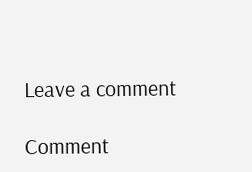Leave a comment

Comment